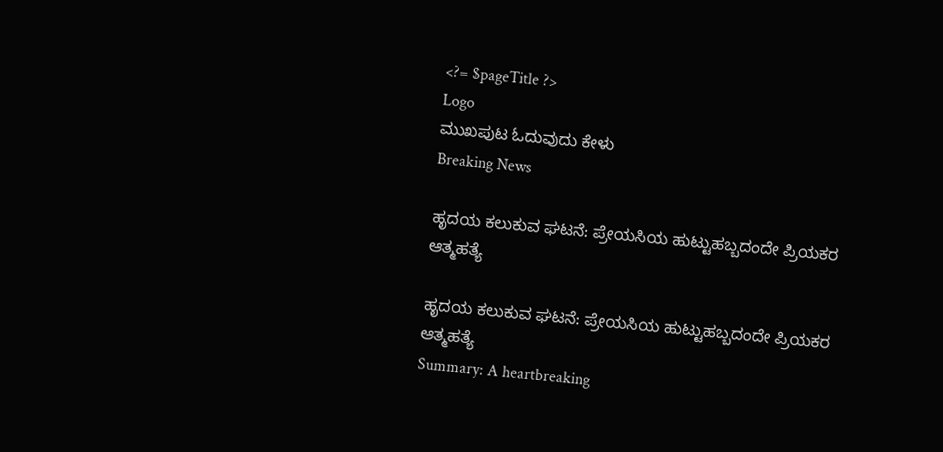<?= $pageTitle ?>
Logo
ಮುಖಪುಟ ಓದುವುದು ಕೇಳು
Breaking News

ಹೃದಯ ಕಲುಕುವ ಘಟನೆ: ಪ್ರೇಯಸಿಯ ಹುಟ್ಟುಹಬ್ಬದಂದೇ ಪ್ರಿಯಕರ ಆತ್ಮಹತ್ಯೆ

ಹೃದಯ ಕಲುಕುವ ಘಟನೆ: ಪ್ರೇಯಸಿಯ ಹುಟ್ಟುಹಬ್ಬದಂದೇ ಪ್ರಿಯಕರ ಆತ್ಮಹತ್ಯೆ
Summary: A heartbreaking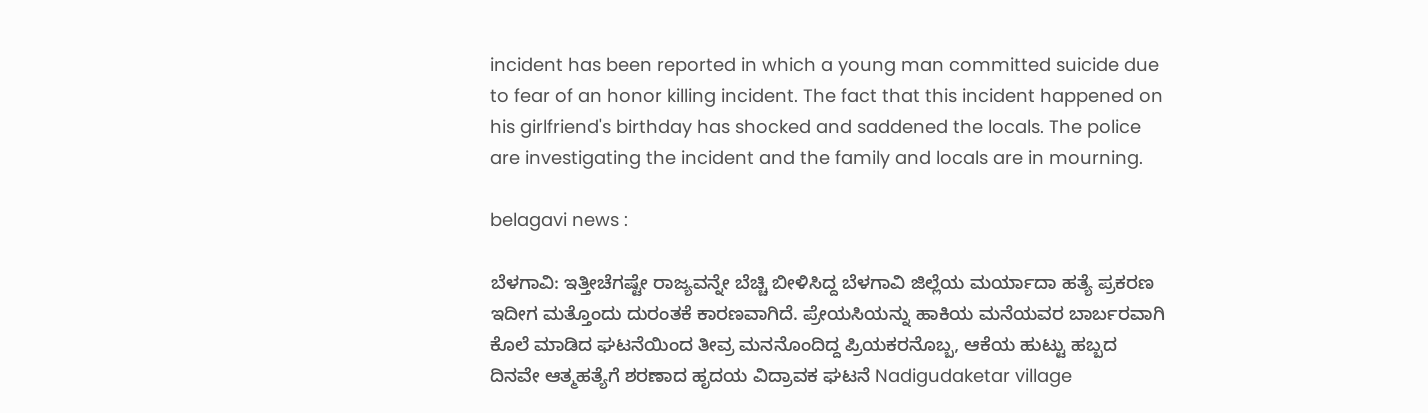incident has been reported in which a young man committed suicide due to fear of an honor killing incident. The fact that this incident happened on his girlfriend's birthday has shocked and saddened the locals. The police are investigating the incident and the family and locals are in mourning.

belagavi news :

ಬೆಳಗಾವಿ: ಇತ್ತೀಚೆಗಷ್ಟೇ ರಾಜ್ಯವನ್ನೇ ಬೆಚ್ಚಿ ಬೀಳಿಸಿದ್ದ ಬೆಳಗಾವಿ ಜಿಲ್ಲೆಯ ಮರ್ಯಾದಾ ಹತ್ಯೆ ಪ್ರಕರಣ ಇದೀಗ ಮತ್ತೊಂದು ದುರಂತಕೆ ಕಾರಣವಾಗಿದೆ. ಪ್ರೇಯಸಿಯನ್ನು ಹಾಕಿಯ ಮನೆಯವರ ಬಾರ್ಬರವಾಗಿ ಕೊಲೆ ಮಾಡಿದ ಘಟನೆಯಿಂದ ತೀವ್ರ ಮನನೊಂದಿದ್ದ ಪ್ರಿಯಕರನೊಬ್ಬ, ಆಕೆಯ ಹುಟ್ಟು ಹಬ್ಬದ ದಿನವೇ ಆತ್ಮಹತ್ಯೆಗೆ ಶರಣಾದ ಹೃದಯ ವಿದ್ರಾವಕ ಘಟನೆ Nadigudaketar village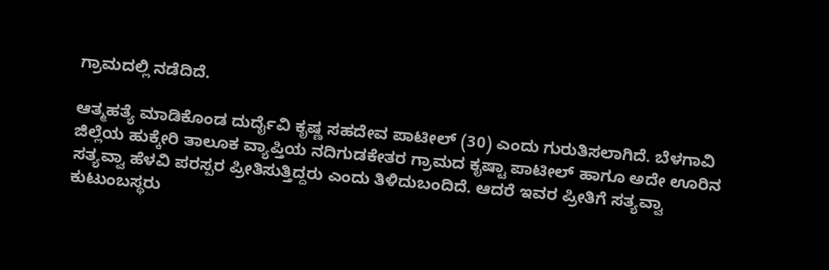ಗ್ರಾಮದಲ್ಲಿ ನಡೆದಿದೆ.

ಆತ್ಮಹತ್ಯೆ ಮಾಡಿಕೊಂಡ ದುರ್ದೈವಿ ಕೃಷ್ಣ ಸಹದೇವ ಪಾಟೀಲ್ (30) ಎಂದು ಗುರುತಿಸಲಾಗಿದೆ. ಬೆಳಗಾವಿ ಜಿಲ್ಲೆಯ ಹುಕ್ಕೇರಿ ತಾಲೂಕ ವ್ಯಾಪ್ತಿಯ ನದಿಗುಡಕೇತರ ಗ್ರಾಮದ ಕೃಷ್ಟಾ ಪಾಟೀಲ್ ಹಾಗೂ ಅದೇ ಊರಿನ ಸತ್ಯವ್ವಾ ಹೆಳವಿ ಪರಸ್ಪರ ಪ್ರೀತಿಸುತ್ತಿದ್ದರು ಎಂದು ತಿಳಿದುಬಂದಿದೆ. ಆದರೆ ಇವರ ಪ್ರೀತಿಗೆ ಸತ್ಯವ್ವಾ ಕುಟುಂಬಸ್ಥರು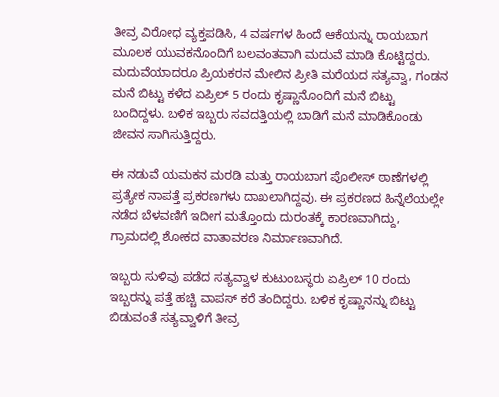ತೀವ್ರ ವಿರೋಧ ವ್ಯಕ್ತಪಡಿಸಿ, 4 ವರ್ಷಗಳ ಹಿಂದೆ ಆಕೆಯನ್ನು ರಾಯಬಾಗ ಮೂಲಕ ಯುವಕನೊಂದಿಗೆ ಬಲವಂತವಾಗಿ ಮದುವೆ ಮಾಡಿ ಕೊಟ್ಟಿದ್ದರು. ಮದುವೆಯಾದರೂ ಪ್ರಿಯಕರನ ಮೇಲಿನ ಪ್ರೀತಿ ಮರೆಯದ ಸತ್ಯವ್ವಾ, ಗಂಡನ ಮನೆ ಬಿಟ್ಟು ಕಳೆದ ಏಪ್ರಿಲ್ 5 ರಂದು ಕೃಷ್ಣಾನೊಂದಿಗೆ ಮನೆ ಬಿಟ್ಟು ಬಂದಿದ್ದಳು. ಬಳಿಕ ಇಬ್ಬರು ಸವದತ್ತಿಯಲ್ಲಿ ಬಾಡಿಗೆ ಮನೆ ಮಾಡಿಕೊಂಡು ಜೀವನ ಸಾಗಿಸುತ್ತಿದ್ದರು.

ಈ ನಡುವೆ ಯಮಕನ ಮರಡಿ ಮತ್ತು ರಾಯಬಾಗ ಪೊಲೀಸ್ ಠಾಣೆಗಳಲ್ಲಿ ಪ್ರತ್ಯೇಕ ನಾಪತ್ತೆ ಪ್ರಕರಣಗಳು ದಾಖಲಾಗಿದ್ದವು. ಈ ಪ್ರಕರಣದ ಹಿನ್ನೆಲೆಯಲ್ಲೇ ನಡೆದ ಬೆಳವಣಿಗೆ ಇದೀಗ ಮತ್ತೊಂದು ದುರಂತಕ್ಕೆ ಕಾರಣವಾಗಿದ್ದು, ಗ್ರಾಮದಲ್ಲಿ ಶೋಕದ ವಾತಾವರಣ ನಿರ್ಮಾಣವಾಗಿದೆ.

ಇಬ್ಬರು ಸುಳಿವು ಪಡೆದ ಸತ್ಯವ್ವಾಳ ಕುಟುಂಬಸ್ಥರು ಏಪ್ರಿಲ್ 10 ರಂದು ಇಬ್ಬರನ್ನು ಪತ್ತೆ ಹಚ್ಚಿ ವಾಪಸ್ ಕರೆ ತಂದಿದ್ದರು. ಬಳಿಕ ಕೃಷ್ಣಾನನ್ನು ಬಿಟ್ಟು ಬಿಡುವಂತೆ ಸತ್ಯವ್ವಾಳಿಗೆ ತೀವ್ರ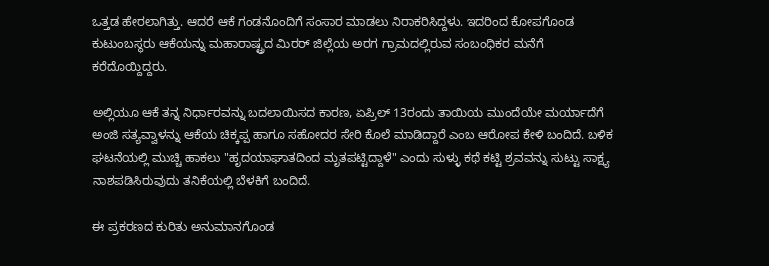ಒತ್ತಡ ಹೇರಲಾಗಿತ್ತು. ಆದರೆ ಆಕೆ ಗಂಡನೊಂದಿಗೆ ಸಂಸಾರ ಮಾಡಲು ನಿರಾಕರಿಸಿದ್ದಳು. ಇದರಿಂದ ಕೋಪಗೊಂಡ ಕುಟುಂಬಸ್ಥರು ಆಕೆಯನ್ನು ಮಹಾರಾಷ್ಟ್ರದ ಮಿರರ್ ಜಿಲ್ಲೆಯ ಅರಗ ಗ್ರಾಮದಲ್ಲಿರುವ ಸಂಬಂಧಿಕರ ಮನೆಗೆ ಕರೆದೊಯ್ದಿದ್ದರು.

ಅಲ್ಲಿಯೂ ಆಕೆ ತನ್ನ ನಿರ್ಧಾರವನ್ನು ಬದಲಾಯಿಸದ ಕಾರಣ, ಏಪ್ರಿಲ್ 13ರಂದು ತಾಯಿಯ ಮುಂದೆಯೇ ಮರ್ಯಾದೆಗೆ ಅಂಜಿ ಸತ್ಯವ್ವಾಳನ್ನು ಆಕೆಯ ಚಿಕ್ಕಪ್ಪ ಹಾಗೂ ಸಹೋದರ ಸೇರಿ ಕೊಲೆ ಮಾಡಿದ್ದಾರೆ ಎಂಬ ಆರೋಪ ಕೇಳಿ ಬಂದಿದೆ. ಬಳಿಕ ಘಟನೆಯಲ್ಲಿ ಮುಚ್ಚಿ ಹಾಕಲು "ಹೃದಯಾಘಾತದಿಂದ ಮೃತಪಟ್ಟಿದ್ದಾಳೆ" ಎಂದು ಸುಳ್ಳು ಕಥೆ ಕಟ್ಟಿ ಶ್ರವವನ್ನು ಸುಟ್ಟು ಸಾಕ್ಷ್ಯ ನಾಶಪಡಿಸಿರುವುದು ತನಿಕೆಯಲ್ಲಿ ಬೆಳಕಿಗೆ ಬಂದಿದೆ.

ಈ ಪ್ರಕರಣದ ಕುರಿತು ಅನುಮಾನಗೊಂಡ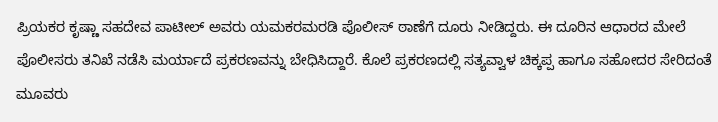ಪ್ರಿಯಕರ ಕೃಷ್ಣಾ ಸಹದೇವ ಪಾಟೀಲ್ ಅವರು ಯಮಕರಮರಡಿ ಪೊಲೀಸ್ ಠಾಣೆಗೆ ದೂರು ನೀಡಿದ್ದರು. ಈ ದೂರಿನ ಆಧಾರದ ಮೇಲೆ ಪೊಲೀಸರು ತನಿಖೆ ನಡೆಸಿ ಮರ್ಯಾದೆ ಪ್ರಕರಣವನ್ನು ಬೇಧಿಸಿದ್ದಾರೆ. ಕೊಲೆ ಪ್ರಕರಣದಲ್ಲಿ ಸತ್ಯವ್ವಾಳ ಚಿಕ್ಕಪ್ಪ ಹಾಗೂ ಸಹೋದರ ಸೇರಿದಂತೆ ಮೂವರು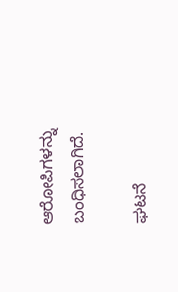ಆರೋಪಿಗಳನ್ನು ಬಂಧಿಸಲಾಗಿದೆ.

ಘಟನೆ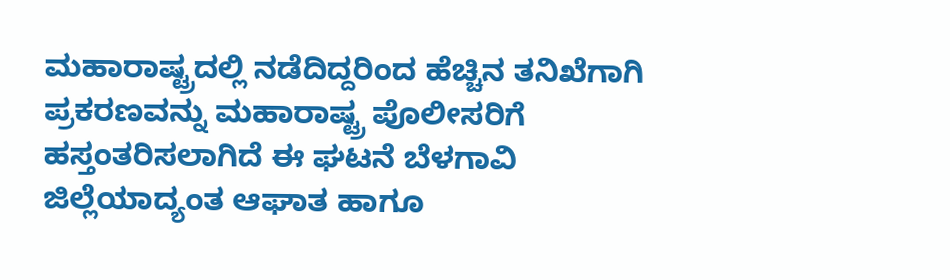ಮಹಾರಾಷ್ಟ್ರದಲ್ಲಿ ನಡೆದಿದ್ದರಿಂದ ಹೆಚ್ಚಿನ ತನಿಖೆಗಾಗಿ ಪ್ರಕರಣವನ್ನು ಮಹಾರಾಷ್ಟ್ರ ಪೊಲೀಸರಿಗೆ ಹಸ್ತಂತರಿಸಲಾಗಿದೆ ಈ ಘಟನೆ ಬೆಳಗಾವಿ ಜಿಲ್ಲೆಯಾದ್ಯಂತ ಆಘಾತ ಹಾಗೂ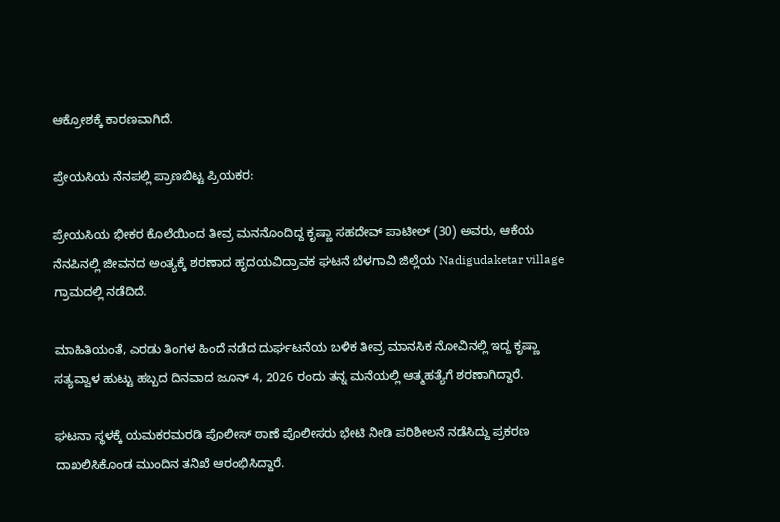ಆಕ್ರೋಶಕ್ಕೆ ಕಾರಣವಾಗಿದೆ.

ಪ್ರೇಯಸಿಯ ನೆನಪಲ್ಲಿ ಪ್ರಾಣಬಿಟ್ಟ ಪ್ರಿಯಕರ:

ಪ್ರೇಯಸಿಯ ಭೀಕರ ಕೊಲೆಯಿಂದ ತೀವ್ರ ಮನನೊಂದಿದ್ದ ಕೃಷ್ಣಾ ಸಹದೇವ್ ಪಾಟೀಲ್ (30) ಅವರು, ಆಕೆಯ ನೆನಪಿನಲ್ಲಿ ಜೀವನದ ಅಂತ್ಯಕ್ಕೆ ಶರಣಾದ ಹೃದಯವಿದ್ರಾವಕ ಘಟನೆ ಬೆಳಗಾವಿ ಜಿಲ್ಲೆಯ Nadigudaketar village ಗ್ರಾಮದಲ್ಲಿ ನಡೆದಿದೆ.

ಮಾಹಿತಿಯಂತೆ, ಎರಡು ತಿಂಗಳ ಹಿಂದೆ ನಡೆದ ದುರ್ಘಟನೆಯ ಬಳಿಕ ತೀವ್ರ ಮಾನಸಿಕ ನೋವಿನಲ್ಲಿ ಇದ್ದ ಕೃಷ್ಣಾ ಸತ್ಯವ್ವಾಳ ಹುಟ್ಟು ಹಬ್ಬದ ದಿನವಾದ ಜೂನ್ 4, 2026 ರಂದು ತನ್ನ ಮನೆಯಲ್ಲಿ ಆತ್ಮಹತ್ಯೆಗೆ ಶರಣಾಗಿದ್ದಾರೆ.

ಘಟನಾ ಸ್ಥಳಕ್ಕೆ ಯಮಕರಮರಡಿ ಪೊಲೀಸ್ ಠಾಣೆ ಪೊಲೀಸರು ಭೇಟಿ ನೀಡಿ ಪರಿಶೀಲನೆ ನಡೆಸಿದ್ದು ಪ್ರಕರಣ ದಾಖಲಿಸಿಕೊಂಡ ಮುಂದಿನ ತನಿಖೆ ಆರಂಭಿಸಿದ್ದಾರೆ.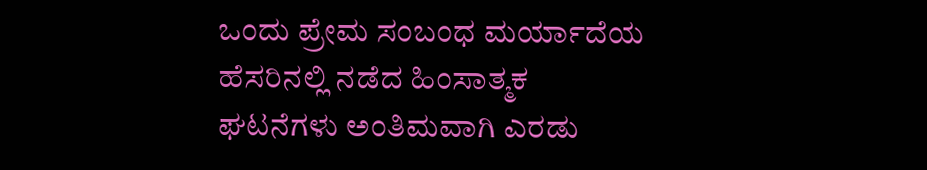ಒಂದು ಪ್ರೇಮ ಸಂಬಂಧ ಮರ್ಯಾದೆಯ ಹೆಸರಿನಲ್ಲಿ ನಡೆದ ಹಿಂಸಾತ್ಮಕ ಘಟನೆಗಳು ಅಂತಿಮವಾಗಿ ಎರಡು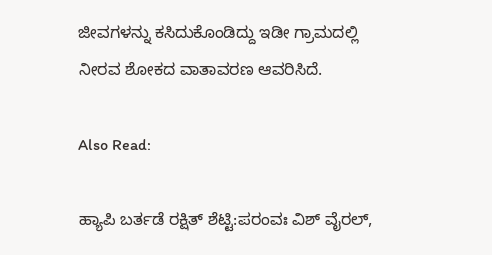ಜೀವಗಳನ್ನು ಕಸಿದುಕೊಂಡಿದ್ದು ಇಡೀ ಗ್ರಾಮದಲ್ಲಿ ನೀರವ ಶೋಕದ ವಾತಾವರಣ ಆವರಿಸಿದೆ.

Also Read:

ಹ್ಯಾಪಿ ಬರ್ತಡೆ ರಕ್ಷಿತ್ ಶೆಟ್ಟಿ:ಪರಂವಃ ವಿಶ್ ವೈರಲ್,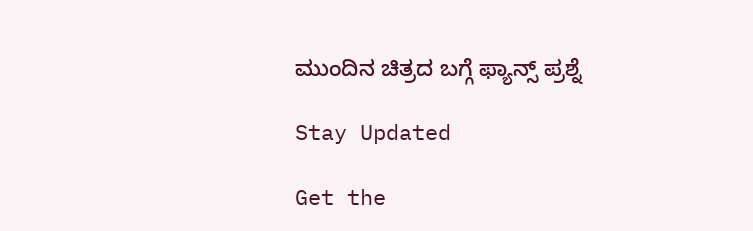ಮುಂದಿನ ಚಿತ್ರದ ಬಗ್ಗೆ ಫ್ಯಾನ್ಸ್ ಪ್ರಶ್ನೆ

Stay Updated

Get the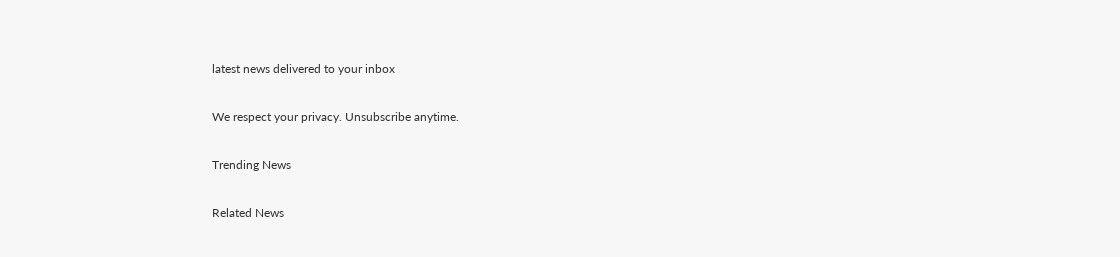latest news delivered to your inbox

We respect your privacy. Unsubscribe anytime.

Trending News

Related News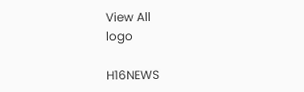View All
logo

H16NEWS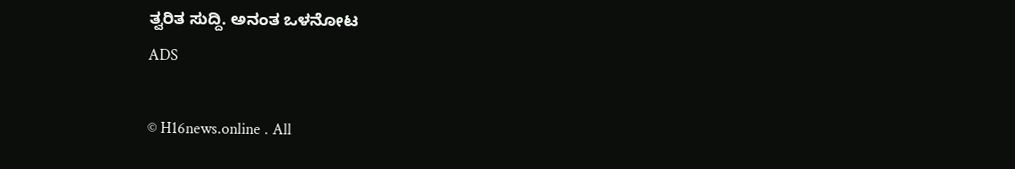ತ್ವರಿತ ಸುದ್ದಿ. ಅನಂತ ಒಳನೋಟ
ADS

© H16news.online . All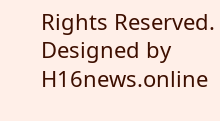Rights Reserved. Designed by H16news.online